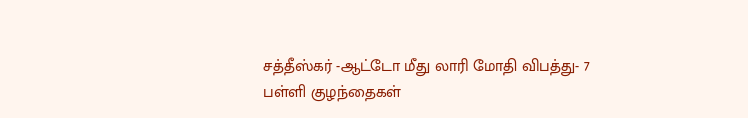சத்தீஸ்கர் -ஆட்டோ மீது லாரி மோதி விபத்து- 7 பள்ளி குழந்தைகள்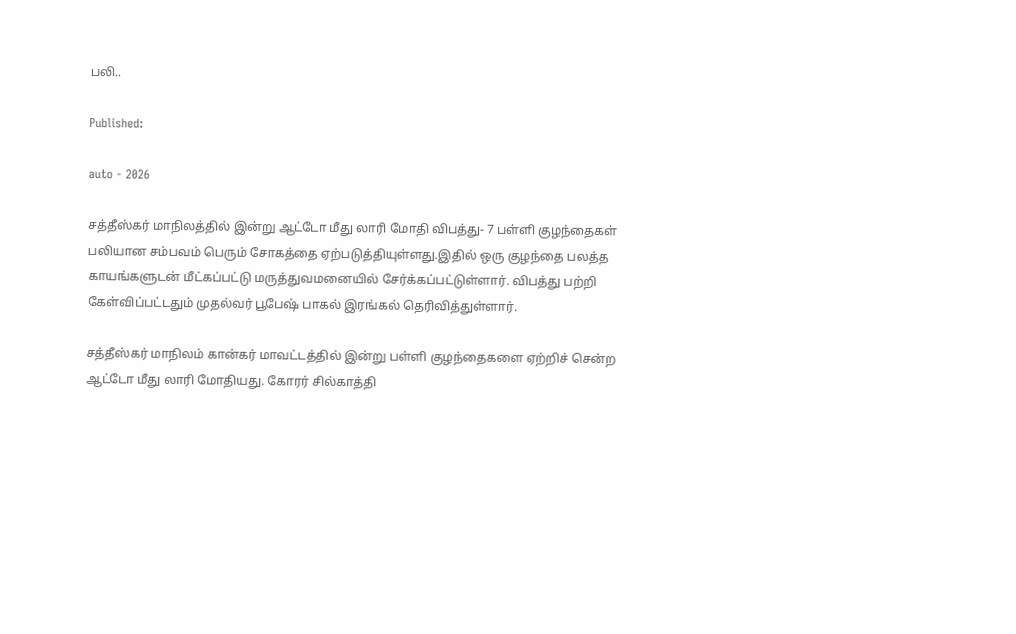பலி..

Published:

auto - 2026

சத்தீஸ்கர் மாநிலத்தில் இன்று ஆட்டோ மீது லாரி மோதி விபத்து- 7 பள்ளி குழந்தைகள் பலியான சம்பவம் பெரும் சோகத்தை ஏற்படுத்தியுள்ளது.இதில் ஒரு குழந்தை பலத்த காயங்களுடன் மீட்கப்பட்டு மருத்துவமனையில் சேர்க்கப்பட்டுள்ளார். விபத்து பற்றி கேள்விப்பட்டதும் முதல்வர் பூபேஷ் பாகல் இரங்கல் தெரிவித்துள்ளார்.

சத்தீஸ்கர் மாநிலம் கான்கர் மாவட்டத்தில் இன்று பள்ளி குழந்தைகளை ஏற்றிச் சென்ற ஆட்டோ மீது லாரி மோதியது. கோரர் சில்காத்தி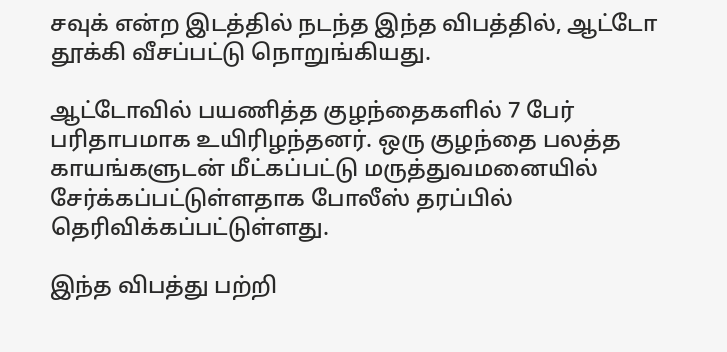சவுக் என்ற இடத்தில் நடந்த இந்த விபத்தில், ஆட்டோ தூக்கி வீசப்பட்டு நொறுங்கியது.

ஆட்டோவில் பயணித்த குழந்தைகளில் 7 பேர் பரிதாபமாக உயிரிழந்தனர். ஒரு குழந்தை பலத்த காயங்களுடன் மீட்கப்பட்டு மருத்துவமனையில் சேர்க்கப்பட்டுள்ளதாக போலீஸ் தரப்பில் தெரிவிக்கப்பட்டுள்ளது.

இந்த விபத்து பற்றி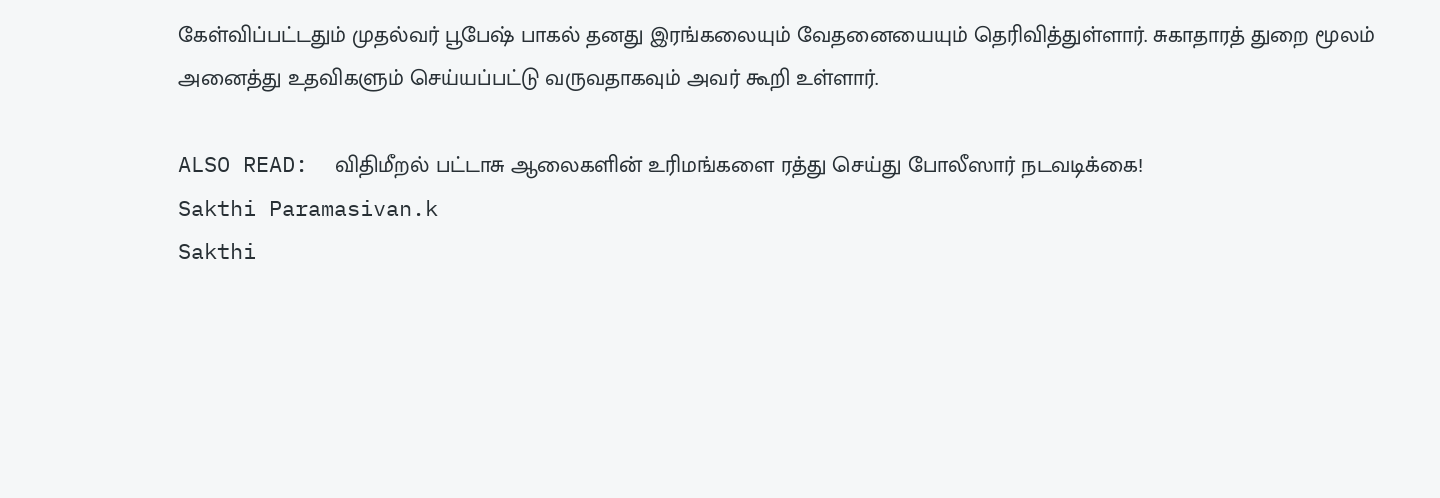கேள்விப்பட்டதும் முதல்வர் பூபேஷ் பாகல் தனது இரங்கலையும் வேதனையையும் தெரிவித்துள்ளார். சுகாதாரத் துறை மூலம் அனைத்து உதவிகளும் செய்யப்பட்டு வருவதாகவும் அவர் கூறி உள்ளார்.

ALSO READ:  விதிமீறல் பட்டாசு ஆலைகளின் உரிமங்களை ரத்து செய்து போலீஸார் நடவடிக்கை!
Sakthi Paramasivan.k
Sakthi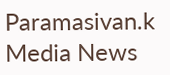Paramasivan.k
Media News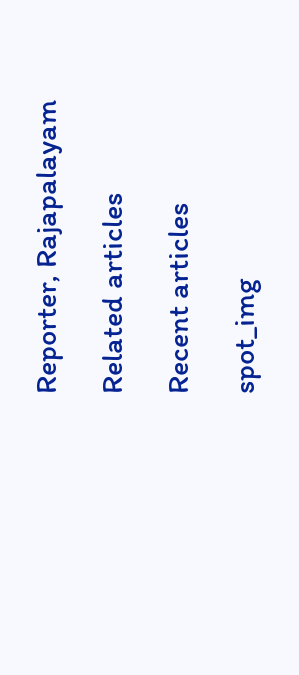Reporter, Rajapalayam

Related articles

Recent articles

spot_img